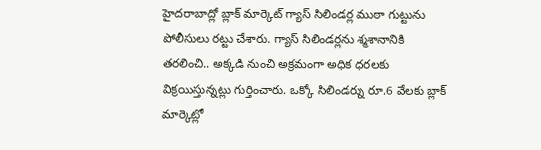హైదరాబాద్లో బ్లాక్ మార్కెట్ గ్యాస్ సిలిండర్ల ముఠా గుట్టును పోలీసులు రట్టు చేశారు. గ్యాస్ సిలిండర్లను శ్మశానానికి తరలించి.. అక్కడి నుంచి అక్రమంగా అధిక ధరలకు విక్రయిస్తున్నట్లు గుర్తించారు. ఒక్కో సిలిండర్ను రూ.6 వేలకు బ్లాక్ మార్కెట్లో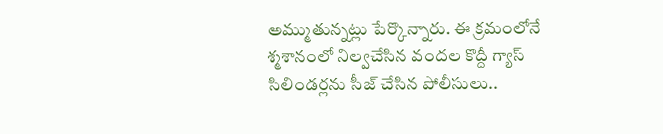అమ్ముతున్నట్లు పేర్కొన్నారు. ఈ క్రమంలోనే శ్మశానంలో నిల్వచేసిన వందల కొద్దీ గ్యాస్ సిలిండర్లను సీజ్ చేసిన పోలీసులు..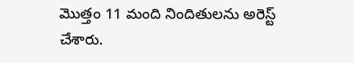మొత్తం 11 మంది నిందితులను అరెస్ట్ చేశారు.